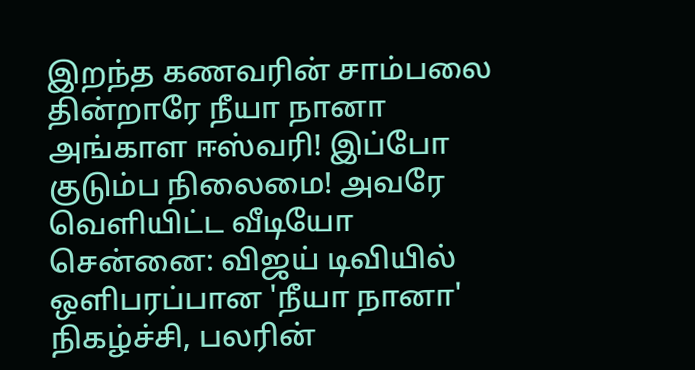இறந்த கணவரின் சாம்பலை தின்றாரே நீயா நானா அங்காள ஈஸ்வரி! இப்போ குடும்ப நிலைமை! அவரே வெளியிட்ட வீடியோ
சென்னை: விஜய் டிவியில் ஒளிபரப்பான 'நீயா நானா' நிகழ்ச்சி, பலரின்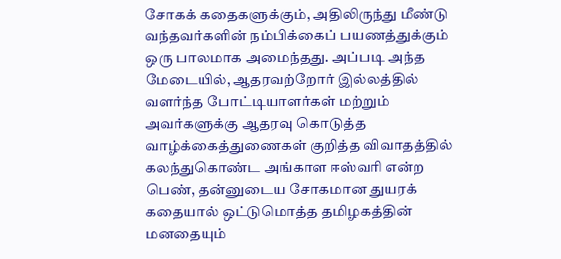சோகக் கதைகளுக்கும், அதிலிருந்து மீண்டு வந்தவர்களின் நம்பிக்கைப் பயணத்துக்கும் ஒரு பாலமாக அமைந்தது. அப்படி அந்த மேடையில், ஆதரவற்றோர் இல்லத்தில் வளர்ந்த போட்டியாளர்கள் மற்றும் அவர்களுக்கு ஆதரவு கொடுத்த வாழ்க்கைத்துணைகள் குறித்த விவாதத்தில் கலந்துகொண்ட அங்காள ஈஸ்வரி என்ற பெண், தன்னுடைய சோகமான துயரக் கதையால் ஒட்டுமொத்த தமிழகத்தின் மனதையும்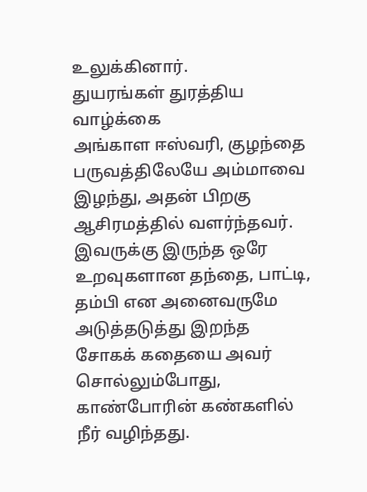உலுக்கினார்.
துயரங்கள் துரத்திய வாழ்க்கை
அங்காள ஈஸ்வரி, குழந்தை பருவத்திலேயே அம்மாவை இழந்து, அதன் பிறகு ஆசிரமத்தில் வளர்ந்தவர். இவருக்கு இருந்த ஒரே உறவுகளான தந்தை, பாட்டி, தம்பி என அனைவருமே அடுத்தடுத்து இறந்த சோகக் கதையை அவர் சொல்லும்போது, காண்போரின் கண்களில் நீர் வழிந்தது.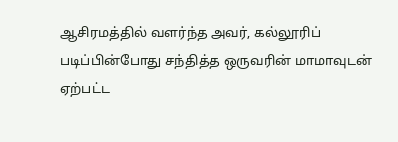ஆசிரமத்தில் வளர்ந்த அவர், கல்லூரிப் படிப்பின்போது சந்தித்த ஒருவரின் மாமாவுடன் ஏற்பட்ட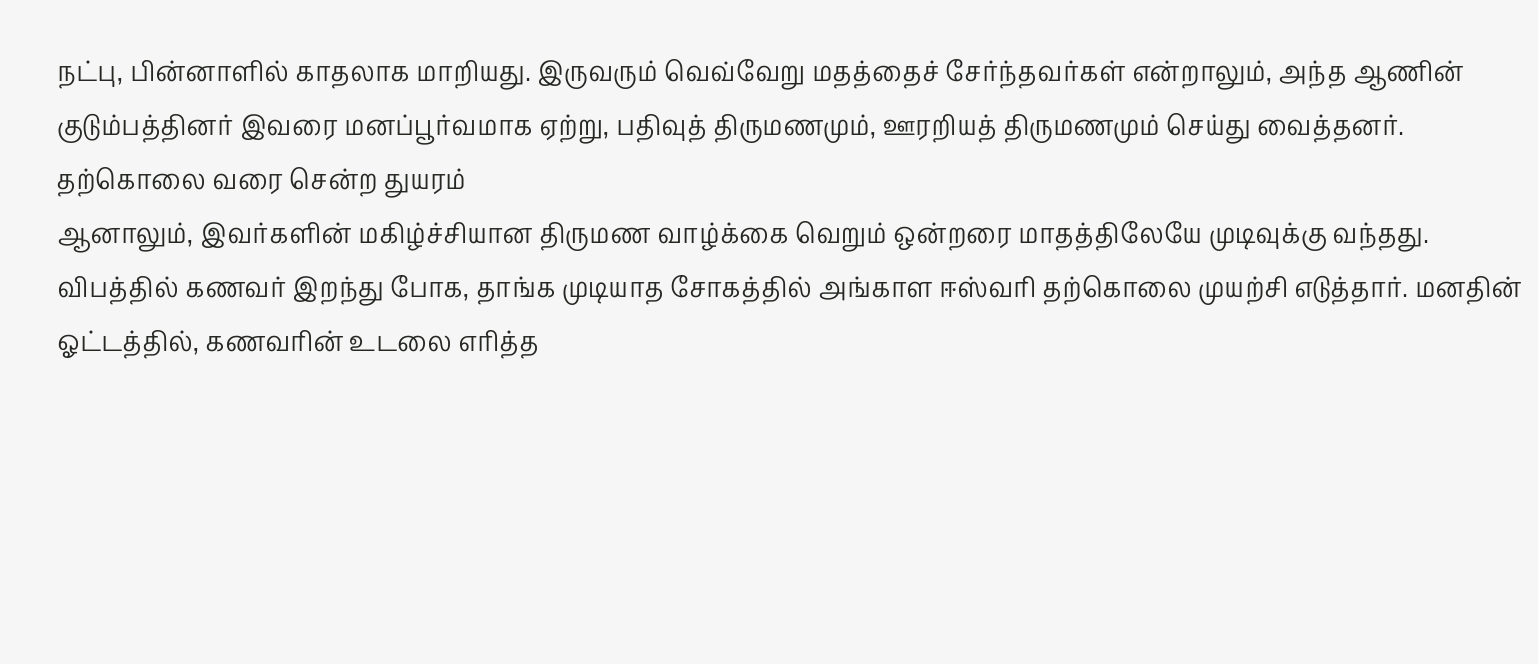நட்பு, பின்னாளில் காதலாக மாறியது. இருவரும் வெவ்வேறு மதத்தைச் சேர்ந்தவர்கள் என்றாலும், அந்த ஆணின் குடும்பத்தினர் இவரை மனப்பூர்வமாக ஏற்று, பதிவுத் திருமணமும், ஊரறியத் திருமணமும் செய்து வைத்தனர்.
தற்கொலை வரை சென்ற துயரம்
ஆனாலும், இவர்களின் மகிழ்ச்சியான திருமண வாழ்க்கை வெறும் ஒன்றரை மாதத்திலேயே முடிவுக்கு வந்தது. விபத்தில் கணவர் இறந்து போக, தாங்க முடியாத சோகத்தில் அங்காள ஈஸ்வரி தற்கொலை முயற்சி எடுத்தார். மனதின் ஓட்டத்தில், கணவரின் உடலை எரித்த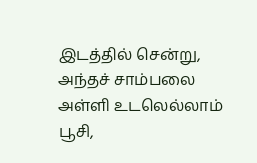இடத்தில் சென்று, அந்தச் சாம்பலை அள்ளி உடலெல்லாம் பூசி,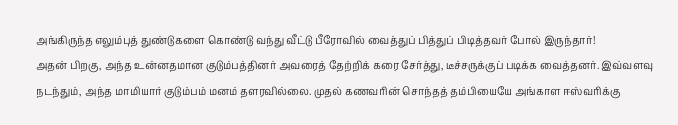அங்கிருந்த எலும்புத் துண்டுகளை கொண்டு வந்து வீட்டு பீரோவில் வைத்துப் பித்துப் பிடித்தவர் போல் இருந்தார்!
அதன் பிறகு, அந்த உன்னதமான குடும்பத்தினர் அவரைத் தேற்றிக் கரை சேர்த்து, டீச்சருக்குப் படிக்க வைத்தனர். இவ்வளவு நடந்தும், அந்த மாமியார் குடும்பம் மனம் தளரவில்லை. முதல் கணவரின் சொந்தத் தம்பியையே அங்காள ஈஸ்வரிக்கு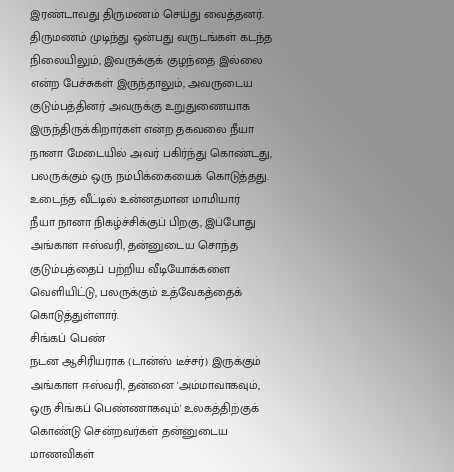இரண்டாவது திருமணம் செய்து வைத்தனர். திருமணம் முடிந்து ஒன்பது வருடங்கள் கடந்த நிலையிலும், இவருக்குக் குழந்தை இல்லை என்ற பேச்சுகள் இருந்தாலும், அவருடைய குடும்பத்தினர் அவருக்கு உறுதுணையாக இருந்திருக்கிறார்கள் என்ற தகவலை நீயா நானா மேடையில் அவர் பகிர்ந்து கொண்டது, பலருக்கும் ஒரு நம்பிக்கையைக் கொடுத்தது.
உடைந்த வீட்டில் உன்னதமான மாமியார்
நீயா நானா நிகழ்ச்சிக்குப் பிறகு, இப்போது அங்காள ஈஸ்வரி, தன்னுடைய சொந்த குடும்பத்தைப் பற்றிய வீடியோக்களை வெளியிட்டு, பலருக்கும் உத்வேகத்தைக் கொடுத்துள்ளார்.
சிங்கப் பெண்
நடன ஆசிரியராக (டான்ஸ் டீச்சர்) இருக்கும் அங்காள ஈஸ்வரி, தன்னை 'அம்மாவாகவும், ஒரு சிங்கப் பெண்ணாகவும்' உலகத்திற்குக் கொண்டு சென்றவர்கள் தன்னுடைய மாணவிகள்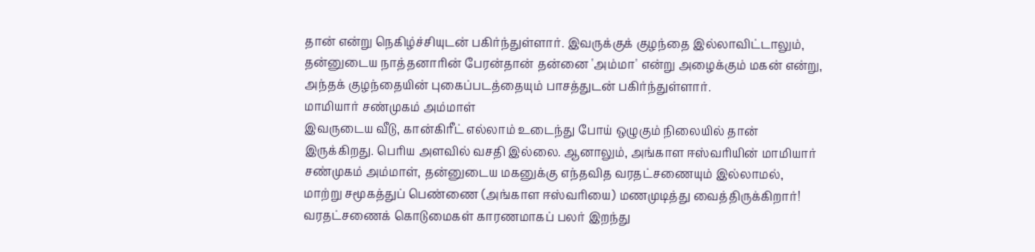தான் என்று நெகிழ்ச்சியுடன் பகிர்ந்துள்ளார். இவருக்குக் குழந்தை இல்லாவிட்டாலும், தன்னுடைய நாத்தனாரின் பேரன்தான் தன்னை 'அம்மா' என்று அழைக்கும் மகன் என்று, அந்தக் குழந்தையின் புகைப்படத்தையும் பாசத்துடன் பகிர்ந்துள்ளார்.
மாமியார் சண்முகம் அம்மாள்
இவருடைய வீடு, கான்கிரீட் எல்லாம் உடைந்து போய் ஒழுகும் நிலையில் தான் இருக்கிறது. பெரிய அளவில் வசதி இல்லை. ஆனாலும், அங்காள ஈஸ்வரியின் மாமியார் சண்முகம் அம்மாள், தன்னுடைய மகனுக்கு எந்தவித வரதட்சணையும் இல்லாமல், மாற்று சமூகத்துப் பெண்ணை (அங்காள ஈஸ்வரியை) மணமுடித்து வைத்திருக்கிறார்! வரதட்சணைக் கொடுமைகள் காரணமாகப் பலர் இறந்து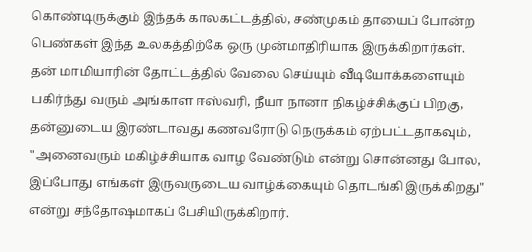கொண்டிருக்கும் இந்தக் காலகட்டத்தில், சண்முகம் தாயைப் போன்ற பெண்கள் இந்த உலகத்திற்கே ஒரு முன்மாதிரியாக இருக்கிறார்கள்.
தன் மாமியாரின் தோட்டத்தில் வேலை செய்யும் வீடியோக்களையும் பகிர்ந்து வரும் அங்காள ஈஸ்வரி, நீயா நானா நிகழ்ச்சிக்குப் பிறகு, தன்னுடைய இரண்டாவது கணவரோடு நெருக்கம் ஏற்பட்டதாகவும், "அனைவரும் மகிழ்ச்சியாக வாழ வேண்டும் என்று சொன்னது போல, இப்போது எங்கள் இருவருடைய வாழ்க்கையும் தொடங்கி இருக்கிறது" என்று சந்தோஷமாகப் பேசியிருக்கிறார்.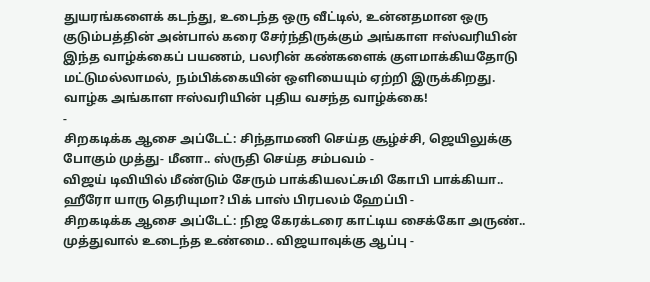துயரங்களைக் கடந்து, உடைந்த ஒரு வீட்டில், உன்னதமான ஒரு குடும்பத்தின் அன்பால் கரை சேர்ந்திருக்கும் அங்காள ஈஸ்வரியின் இந்த வாழ்க்கைப் பயணம், பலரின் கண்களைக் குளமாக்கியதோடு மட்டுமல்லாமல், நம்பிக்கையின் ஒளியையும் ஏற்றி இருக்கிறது. வாழ்க அங்காள ஈஸ்வரியின் புதிய வசந்த வாழ்க்கை!
-
சிறகடிக்க ஆசை அப்டேட்: சிந்தாமணி செய்த சூழ்ச்சி, ஜெயிலுக்கு போகும் முத்து- மீனா.. ஸ்ருதி செய்த சம்பவம் -
விஜய் டிவியில் மீண்டும் சேரும் பாக்கியலட்சுமி கோபி பாக்கியா.. ஹீரோ யாரு தெரியுமா? பிக் பாஸ் பிரபலம் ஹேப்பி -
சிறகடிக்க ஆசை அப்டேட்: நிஜ கேரக்டரை காட்டிய சைக்கோ அருண்.. முத்துவால் உடைந்த உண்மை.. விஜயாவுக்கு ஆப்பு -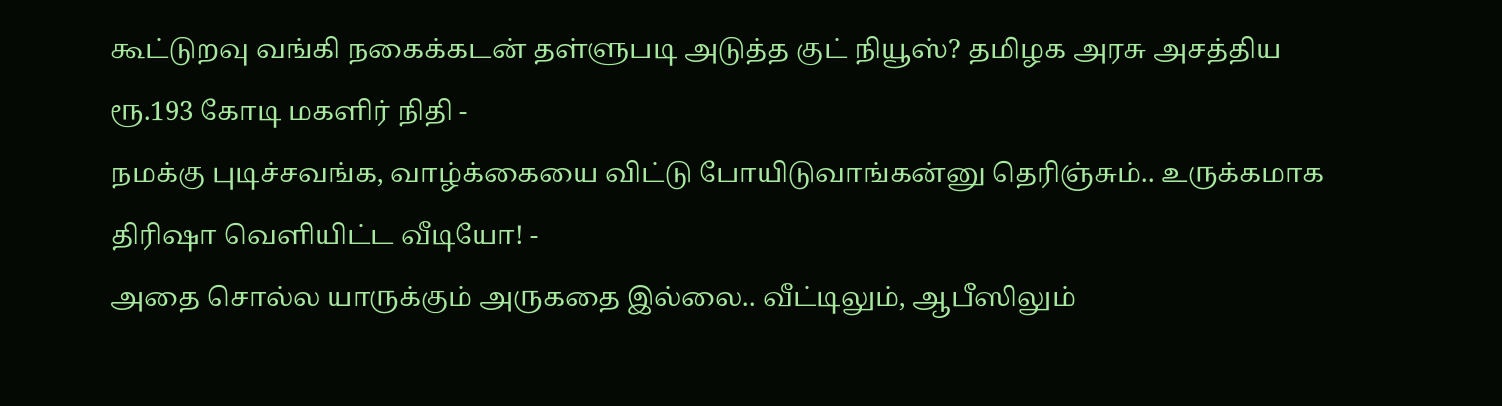கூட்டுறவு வங்கி நகைக்கடன் தள்ளுபடி அடுத்த குட் நியூஸ்? தமிழக அரசு அசத்திய ரூ.193 கோடி மகளிர் நிதி -
நமக்கு புடிச்சவங்க, வாழ்க்கையை விட்டு போயிடுவாங்கன்னு தெரிஞ்சும்.. உருக்கமாக திரிஷா வெளியிட்ட வீடியோ! -
அதை சொல்ல யாருக்கும் அருகதை இல்லை.. வீட்டிலும், ஆபீஸிலும்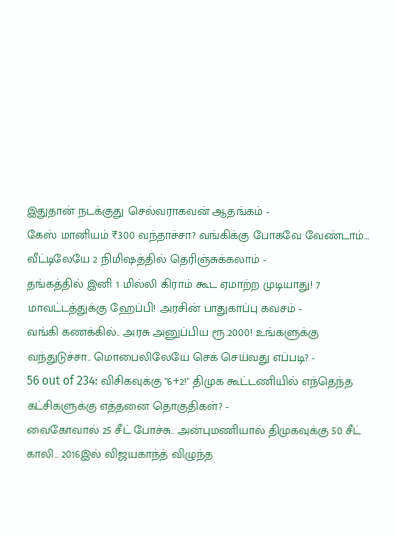இதுதான் நடக்குது செல்வராகவன் ஆதங்கம் -
கேஸ் மானியம் ₹300 வந்தாச்சா? வங்கிக்கு போகவே வேண்டாம்… வீட்டிலேயே 2 நிமிஷத்தில் தெரிஞ்சுக்கலாம் -
தங்கத்தில் இனி 1 மில்லி கிராம் கூட ஏமாற்ற முடியாது! 7 மாவட்டத்துக்கு ஹேப்பி! அரசின் பாதுகாப்பு கவசம் -
வங்கி கணக்கில்.. அரசு அனுப்பிய ரூ.2000! உங்களுக்கு வந்துடுச்சா.. மொபைலிலேயே செக் செய்வது எப்படி? -
56 out of 234: விசிகவுக்கு "6+2!" திமுக கூட்டணியில் எந்தெந்த கட்சிகளுக்கு எத்தனை தொகுதிகள்? -
வைகோவால் 25 சீட் போச்சு.. அன்புமணியால் திமுகவுக்கு 50 சீட் காலி.. 2016இல் விஜயகாந்த் விழுந்த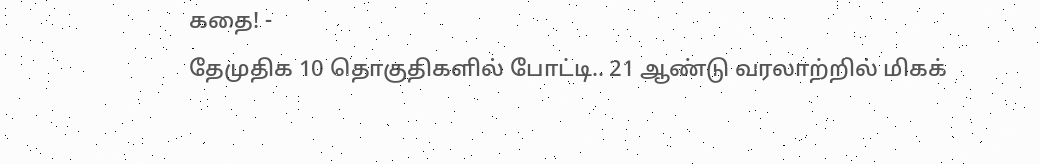கதை! -
தேமுதிக 10 தொகுதிகளில் போட்டி.. 21 ஆண்டு வரலாற்றில் மிகக்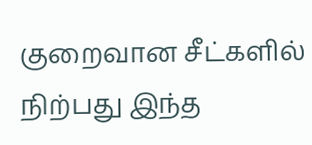குறைவான சீட்களில் நிற்பது இந்த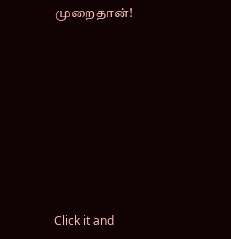முறைதான்!












Click it and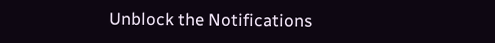Unblock the Notifications